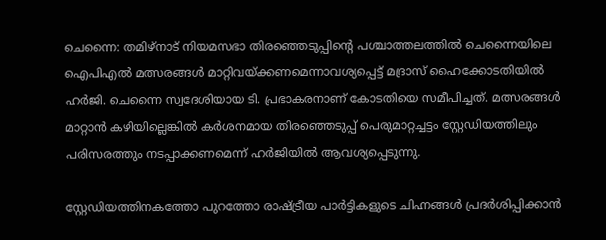ചെന്നൈ: തമിഴ്നാട് നിയമസഭാ തിരഞ്ഞെടുപ്പിന്റെ പശ്ചാത്തലത്തിൽ ചെന്നൈയിലെ ഐപിഎൽ മത്സരങ്ങൾ മാറ്റിവയ്ക്കണമെന്നാവശ്യപ്പെട്ട് മദ്രാസ് ഹൈക്കോടതിയിൽ ഹർജി. ചെന്നൈ സ്വദേശിയായ ടി. പ്രഭാകരനാണ് കോടതിയെ സമീപിച്ചത്. മത്സരങ്ങൾ മാറ്റാൻ കഴിയില്ലെങ്കിൽ കർശനമായ തിരഞ്ഞെടുപ്പ് പെരുമാറ്റച്ചട്ടം സ്റ്റേഡിയത്തിലും പരിസരത്തും നടപ്പാക്കണമെന്ന് ഹർജിയിൽ ആവശ്യപ്പെടുന്നു.

സ്റ്റേഡിയത്തിനകത്തോ പുറത്തോ രാഷ്ട്രീയ പാർട്ടികളുടെ ചിഹ്നങ്ങൾ പ്രദർശിപ്പിക്കാൻ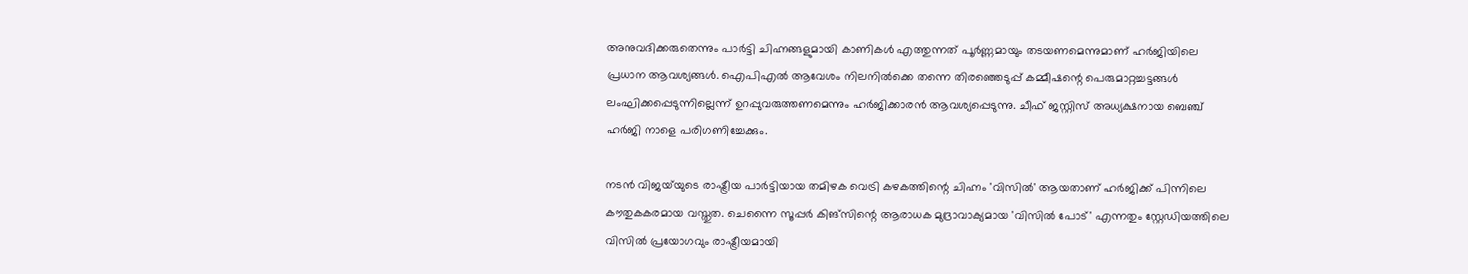അനുവദിക്കരുതെന്നും പാർട്ടി ചിഹ്നങ്ങളുമായി കാണികൾ എത്തുന്നത് പൂർണ്ണമായും തടയണമെന്നുമാണ് ഹർജിയിലെ പ്രധാന ആവശ്യങ്ങൾ. ഐപിഎൽ ആവേശം നിലനിൽക്കെ തന്നെ തിരഞ്ഞെടുപ്പ് കമ്മീഷന്റെ പെരുമാറ്റച്ചട്ടങ്ങൾ ലംഘിക്കപ്പെടുന്നില്ലെന്ന് ഉറപ്പുവരുത്തണമെന്നും ഹർജിക്കാരൻ ആവശ്യപ്പെടുന്നു. ചീഫ് ജസ്റ്റിസ് അധ്യക്ഷനായ ബെഞ്ച് ഹർജി നാളെ പരിഗണിച്ചേക്കും.

നടൻ വിജയ്‌യുടെ രാഷ്ട്രീയ പാർട്ടിയായ തമിഴക വെട്രി കഴകത്തിന്റെ ചിഹ്നം 'വിസിൽ' ആയതാണ് ഹർജിക്ക് പിന്നിലെ കൗതുകകരമായ വസ്തുത. ചെന്നൈ സൂപ്പർ കിങ്സിന്റെ ആരാധക മുദ്രാവാക്യമായ 'വിസിൽ പോട്' എന്നതും സ്റ്റേഡിയത്തിലെ വിസിൽ പ്രയോഗവും രാഷ്ട്രീയമായി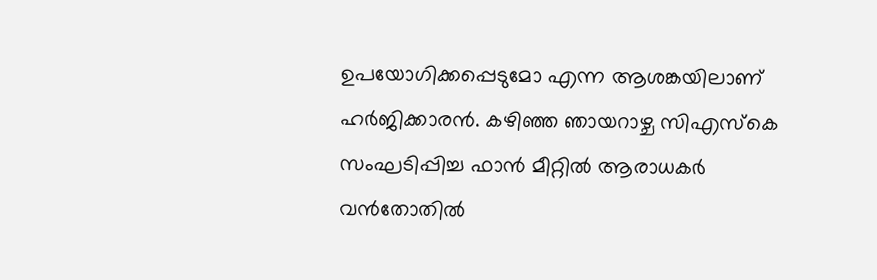ഉപയോഗിക്കപ്പെടുമോ എന്ന ആശങ്കയിലാണ് ഹർജിക്കാരൻ. കഴിഞ്ഞ ഞായറാഴ്ച സിഎസ്കെ സംഘടിപ്പിച്ച ഫാൻ മീറ്റിൽ ആരാധകർ വൻതോതിൽ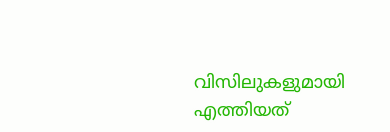വിസിലുകളുമായി എത്തിയത്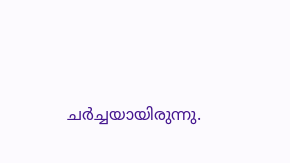ചർച്ചയായിരുന്നു.